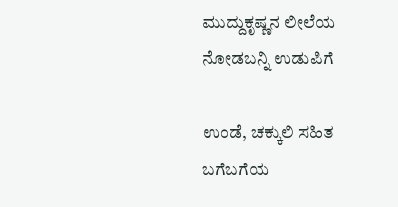ಮುದ್ದುಕೃಷ್ಣನ ಲೀಲೆಯ ನೋಡಬನ್ನಿ ಉಡುಪಿಗೆ

ಉಂಡೆ, ಚಕ್ಕುಲಿ ಸಹಿತ ಬಗೆಬಗೆಯ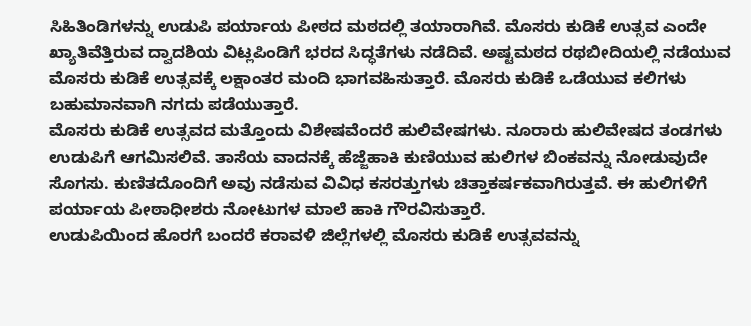ಸಿಹಿತಿಂಡಿಗಳನ್ನು ಉಡುಪಿ ಪರ್ಯಾಯ ಪೀಠದ ಮಠದಲ್ಲಿ ತಯಾರಾಗಿವೆ. ಮೊಸರು ಕುಡಿಕೆ ಉತ್ಸವ ಎಂದೇ ಖ್ಯಾತಿವೆತ್ತಿರುವ ದ್ವಾದಶಿಯ ವಿಟ್ಲಪಿಂಡಿಗೆ ಭರದ ಸಿದ್ಧತೆಗಳು ನಡೆದಿವೆ. ಅಷ್ಟಮಠದ ರಥಬೀದಿಯಲ್ಲಿ ನಡೆಯುವ ಮೊಸರು ಕುಡಿಕೆ ಉತ್ಸವಕ್ಕೆ ಲಕ್ಷಾಂತರ ಮಂದಿ ಭಾಗವಹಿಸುತ್ತಾರೆ. ಮೊಸರು ಕುಡಿಕೆ ಒಡೆಯುವ ಕಲಿಗಳು ಬಹುಮಾನವಾಗಿ ನಗದು ಪಡೆಯುತ್ತಾರೆ.
ಮೊಸರು ಕುಡಿಕೆ ಉತ್ಸವದ ಮತ್ತೊಂದು ವಿಶೇಷವೆಂದರೆ ಹುಲಿವೇಷಗಳು. ನೂರಾರು ಹುಲಿವೇಷದ ತಂಡಗಳು ಉಡುಪಿಗೆ ಆಗಮಿಸಲಿವೆ. ತಾಸೆಯ ವಾದನಕ್ಕೆ ಹೆಜ್ಜೆಹಾಕಿ ಕುಣಿಯುವ ಹುಲಿಗಳ ಬಿಂಕವನ್ನು ನೋಡುವುದೇ ಸೊಗಸು. ಕುಣಿತದೊಂದಿಗೆ ಅವು ನಡೆಸುವ ವಿವಿಧ ಕಸರತ್ತುಗಳು ಚಿತ್ತಾಕರ್ಷಕವಾಗಿರುತ್ತವೆ. ಈ ಹುಲಿಗಳಿಗೆ ಪರ್ಯಾಯ ಪೀಠಾಧೀಶರು ನೋಟುಗಳ ಮಾಲೆ ಹಾಕಿ ಗೌರವಿಸುತ್ತಾರೆ.
ಉಡುಪಿಯಿಂದ ಹೊರಗೆ ಬಂದರೆ ಕರಾವಳಿ ಜಿಲ್ಲೆಗಳಲ್ಲಿ ಮೊಸರು ಕುಡಿಕೆ ಉತ್ಸವವನ್ನು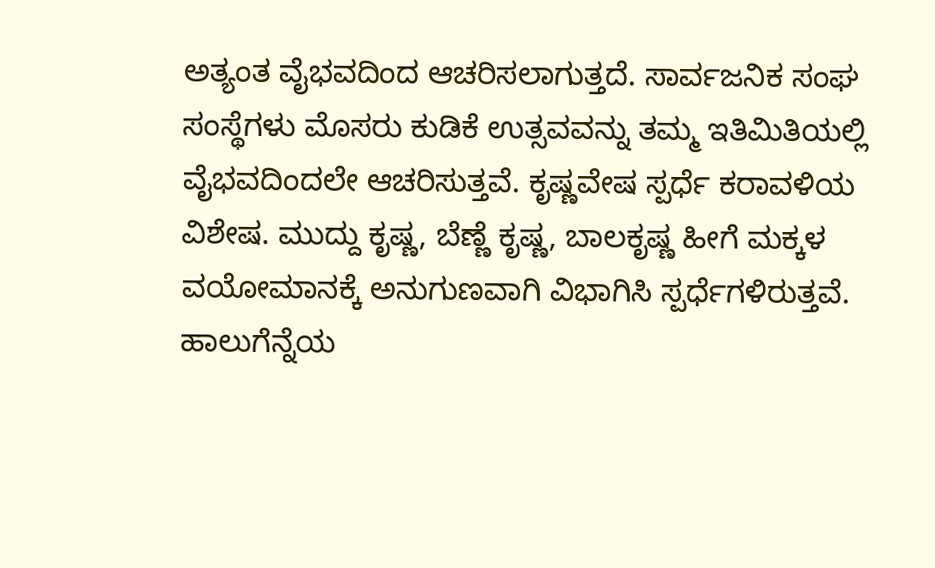ಅತ್ಯಂತ ವೈಭವದಿಂದ ಆಚರಿಸಲಾಗುತ್ತದೆ. ಸಾರ್ವಜನಿಕ ಸಂಘ ಸಂಸ್ಥೆಗಳು ಮೊಸರು ಕುಡಿಕೆ ಉತ್ಸವವನ್ನು ತಮ್ಮ ಇತಿಮಿತಿಯಲ್ಲಿ ವೈಭವದಿಂದಲೇ ಆಚರಿಸುತ್ತವೆ. ಕೃಷ್ಣವೇಷ ಸ್ಪರ್ಧೆ ಕರಾವಳಿಯ ವಿಶೇಷ. ಮುದ್ದು ಕೃಷ್ಣ, ಬೆಣ್ಣೆ ಕೃಷ್ಣ, ಬಾಲಕೃಷ್ಣ ಹೀಗೆ ಮಕ್ಕಳ ವಯೋಮಾನಕ್ಕೆ ಅನುಗುಣವಾಗಿ ವಿಭಾಗಿಸಿ ಸ್ಪರ್ಧೆಗಳಿರುತ್ತವೆ. ಹಾಲುಗೆನ್ನೆಯ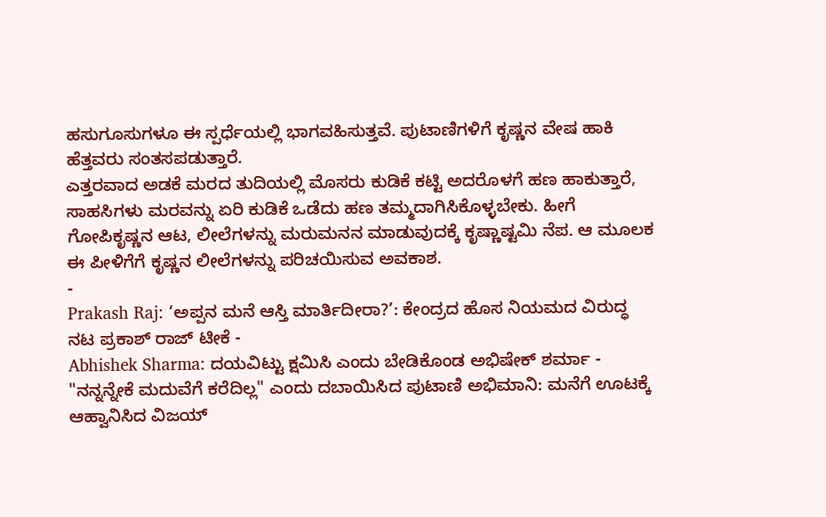ಹಸುಗೂಸುಗಳೂ ಈ ಸ್ಪರ್ಧೆಯಲ್ಲಿ ಭಾಗವಹಿಸುತ್ತವೆ. ಪುಟಾಣಿಗಳಿಗೆ ಕೃಷ್ಣನ ವೇಷ ಹಾಕಿ ಹೆತ್ತವರು ಸಂತಸಪಡುತ್ತಾರೆ.
ಎತ್ತರವಾದ ಅಡಕೆ ಮರದ ತುದಿಯಲ್ಲಿ ಮೊಸರು ಕುಡಿಕೆ ಕಟ್ಟಿ ಅದರೊಳಗೆ ಹಣ ಹಾಕುತ್ತಾರೆ, ಸಾಹಸಿಗಳು ಮರವನ್ನು ಏರಿ ಕುಡಿಕೆ ಒಡೆದು ಹಣ ತಮ್ಮದಾಗಿಸಿಕೊಳ್ಳಬೇಕು. ಹೀಗೆ ಗೋಪಿಕೃಷ್ಣನ ಆಟ, ಲೀಲೆಗಳನ್ನು ಮರುಮನನ ಮಾಡುವುದಕ್ಕೆ ಕೃಷ್ಣಾಷ್ಟಮಿ ನೆಪ. ಆ ಮೂಲಕ ಈ ಪೀಳಿಗೆಗೆ ಕೃಷ್ಣನ ಲೀಲೆಗಳನ್ನು ಪರಿಚಯಿಸುವ ಅವಕಾಶ.
-
Prakash Raj: ‘ಅಪ್ಪನ ಮನೆ ಆಸ್ತಿ ಮಾರ್ತಿದೀರಾ?’: ಕೇಂದ್ರದ ಹೊಸ ನಿಯಮದ ವಿರುದ್ಧ ನಟ ಪ್ರಕಾಶ್ ರಾಜ್ ಟೀಕೆ -
Abhishek Sharma: ದಯವಿಟ್ಟು ಕ್ಷಮಿಸಿ ಎಂದು ಬೇಡಿಕೊಂಡ ಅಭಿಷೇಕ್ ಶರ್ಮಾ -
"ನನ್ನನ್ನೇಕೆ ಮದುವೆಗೆ ಕರೆದಿಲ್ಲ" ಎಂದು ದಬಾಯಿಸಿದ ಪುಟಾಣಿ ಅಭಿಮಾನಿ: ಮನೆಗೆ ಊಟಕ್ಕೆ ಆಹ್ವಾನಿಸಿದ ವಿಜಯ್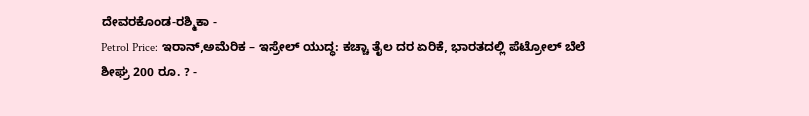ದೇವರಕೊಂಡ-ರಶ್ಮಿಕಾ -
Petrol Price: ಇರಾನ್,ಅಮೆರಿಕ – ಇಸ್ರೇಲ್ ಯುದ್ಧ: ಕಚ್ಚಾ ತೈಲ ದರ ಏರಿಕೆ, ಭಾರತದಲ್ಲಿ ಪೆಟ್ರೋಲ್ ಬೆಲೆ ಶೀಘ್ರ 200 ರೂ. ? -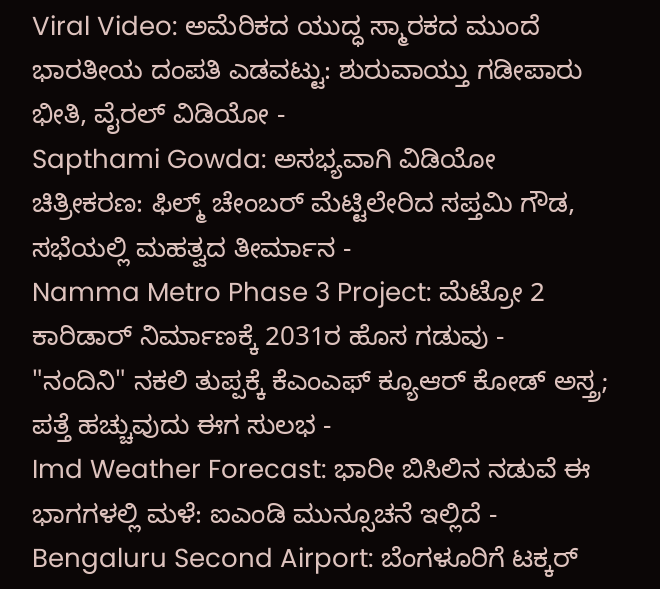Viral Video: ಅಮೆರಿಕದ ಯುದ್ಧ ಸ್ಮಾರಕದ ಮುಂದೆ ಭಾರತೀಯ ದಂಪತಿ ಎಡವಟ್ಟು: ಶುರುವಾಯ್ತು ಗಡೀಪಾರು ಭೀತಿ, ವೈರಲ್ ವಿಡಿಯೋ -
Sapthami Gowda: ಅಸಭ್ಯವಾಗಿ ವಿಡಿಯೋ ಚಿತ್ರೀಕರಣ: ಫಿಲ್ಮ್ ಚೇಂಬರ್ ಮೆಟ್ಟಿಲೇರಿದ ಸಪ್ತಮಿ ಗೌಡ, ಸಭೆಯಲ್ಲಿ ಮಹತ್ವದ ತೀರ್ಮಾನ -
Namma Metro Phase 3 Project: ಮೆಟ್ರೋ 2 ಕಾರಿಡಾರ್ ನಿರ್ಮಾಣಕ್ಕೆ 2031ರ ಹೊಸ ಗಡುವು -
"ನಂದಿನಿ" ನಕಲಿ ತುಪ್ಪಕ್ಕೆ ಕೆಎಂಎಫ್ ಕ್ಯೂಆರ್ ಕೋಡ್ ಅಸ್ತ್ರ; ಪತ್ತೆ ಹಚ್ಚುವುದು ಈಗ ಸುಲಭ -
Imd Weather Forecast: ಭಾರೀ ಬಿಸಿಲಿನ ನಡುವೆ ಈ ಭಾಗಗಳಲ್ಲಿ ಮಳೆ: ಐಎಂಡಿ ಮುನ್ಸೂಚನೆ ಇಲ್ಲಿದೆ -
Bengaluru Second Airport: ಬೆಂಗಳೂರಿಗೆ ಟಕ್ಕರ್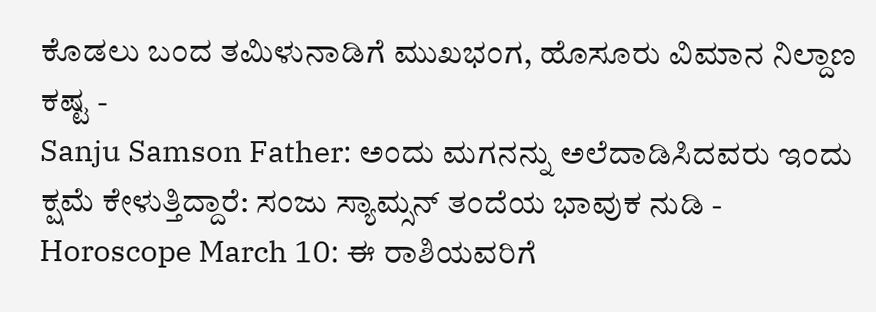ಕೊಡಲು ಬಂದ ತಮಿಳುನಾಡಿಗೆ ಮುಖಭಂಗ, ಹೊಸೂರು ವಿಮಾನ ನಿಲ್ದಾಣ ಕಷ್ಟ -
Sanju Samson Father: ಅಂದು ಮಗನನ್ನು ಅಲೆದಾಡಿಸಿದವರು ಇಂದು ಕ್ಷಮೆ ಕೇಳುತ್ತಿದ್ದಾರೆ: ಸಂಜು ಸ್ಯಾಮ್ಸನ್ ತಂದೆಯ ಭಾವುಕ ನುಡಿ -
Horoscope March 10: ಈ ರಾಶಿಯವರಿಗೆ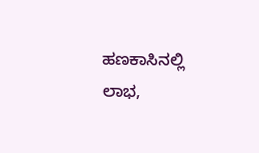ಹಣಕಾಸಿನಲ್ಲಿ ಲಾಭ,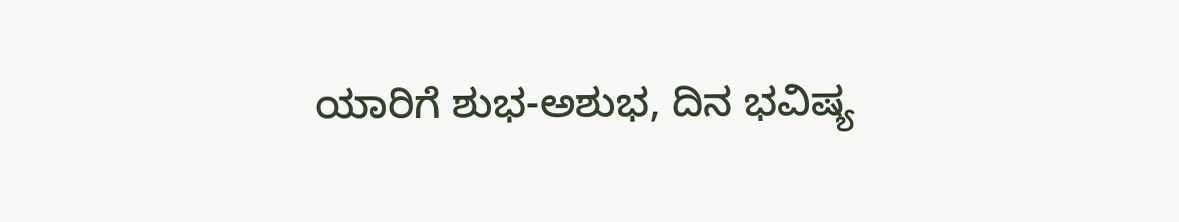ಯಾರಿಗೆ ಶುಭ-ಅಶುಭ, ದಿನ ಭವಿಷ್ಯ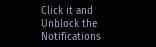Click it and Unblock the Notifications